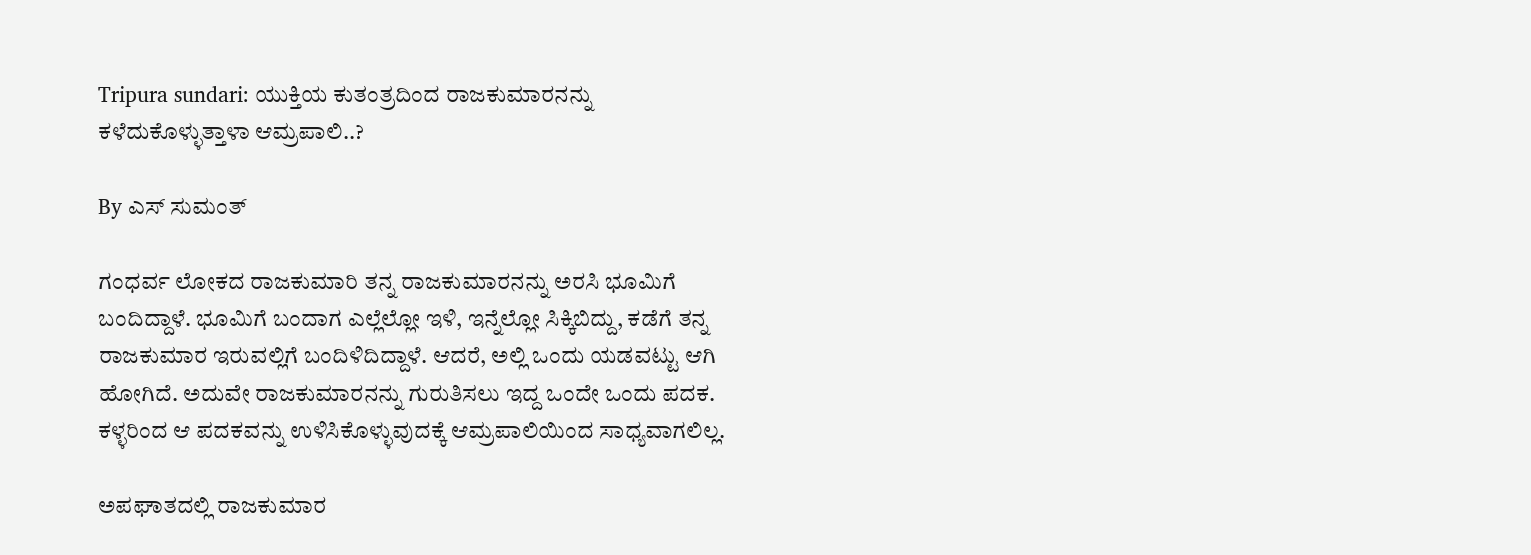Tripura sundari: ಯುಕ್ತಿಯ ಕುತಂತ್ರದಿಂದ ರಾಜಕುಮಾರನನ್ನು ಕಳೆದುಕೊಳ್ಳುತ್ತಾಳಾ ಆಮ್ರಪಾಲಿ..?

By ಎಸ್ ಸುಮಂತ್

ಗಂಧರ್ವ ಲೋಕದ ರಾಜಕುಮಾರಿ ತನ್ನ ರಾಜಕುಮಾರನನ್ನು ಅರಸಿ ಭೂಮಿಗೆ ಬಂದಿದ್ದಾಳೆ. ಭೂಮಿಗೆ ಬಂದಾಗ ಎಲ್ಲೆಲ್ಲೋ ಇಳಿ, ಇನ್ನೆಲ್ಲೋ ಸಿಕ್ಕಿಬಿದ್ದು, ಕಡೆಗೆ ತನ್ನ ರಾಜಕುಮಾರ ಇರುವಲ್ಲಿಗೆ ಬಂದಿಳಿದಿದ್ದಾಳೆ. ಆದರೆ, ಅಲ್ಲಿ ಒಂದು ಯಡವಟ್ಟು ಆಗಿ ಹೋಗಿದೆ. ಅದುವೇ ರಾಜಕುಮಾರನನ್ನು ಗುರುತಿಸಲು ಇದ್ದ ಒಂದೇ ಒಂದು ಪದಕ. ಕಳ್ಳರಿಂದ ಆ ಪದಕವನ್ನು ಉಳಿಸಿಕೊಳ್ಳುವುದಕ್ಕೆ ಆಮ್ರಪಾಲಿಯಿಂದ ಸಾಧ್ಯವಾಗಲಿಲ್ಲ.

ಅಪಘಾತದಲ್ಲಿ ರಾಜಕುಮಾರ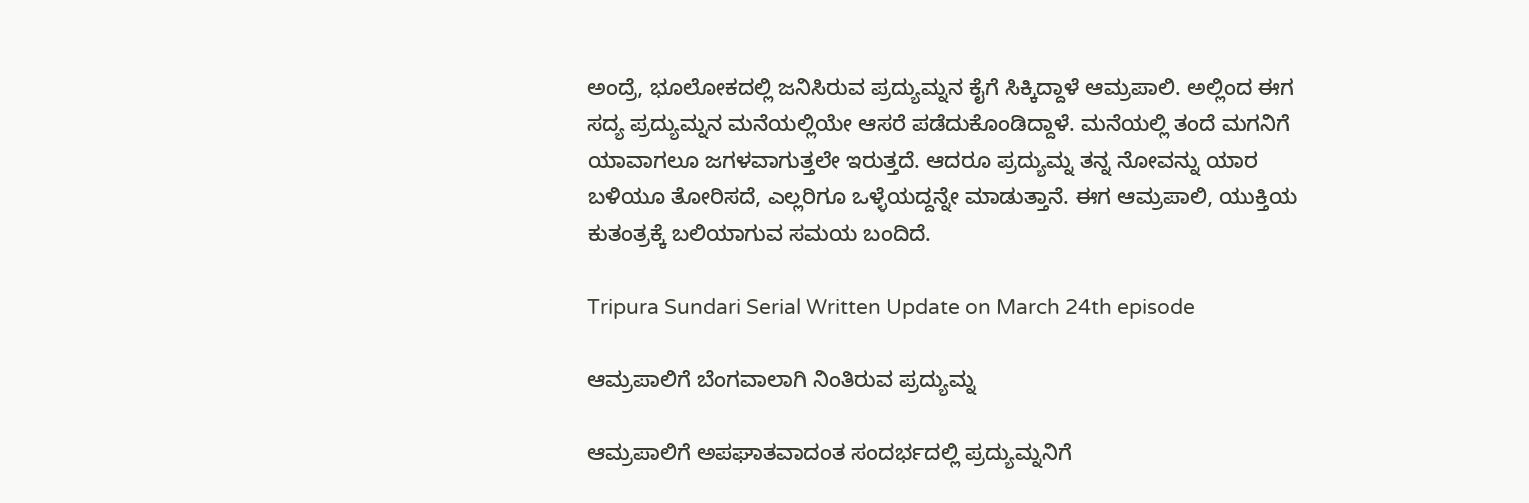ಅಂದ್ರೆ, ಭೂಲೋಕದಲ್ಲಿ ಜನಿಸಿರುವ ಪ್ರದ್ಯುಮ್ನನ ಕೈಗೆ ಸಿಕ್ಕಿದ್ದಾಳೆ ಆಮ್ರಪಾಲಿ. ಅಲ್ಲಿಂದ ಈಗ ಸದ್ಯ ಪ್ರದ್ಯುಮ್ನನ ಮನೆಯಲ್ಲಿಯೇ ಆಸರೆ ಪಡೆದುಕೊಂಡಿದ್ದಾಳೆ. ಮನೆಯಲ್ಲಿ ತಂದೆ ಮಗನಿಗೆ ಯಾವಾಗಲೂ ಜಗಳವಾಗುತ್ತಲೇ ಇರುತ್ತದೆ. ಆದರೂ ಪ್ರದ್ಯುಮ್ನ ತನ್ನ ನೋವನ್ನು ಯಾರ ಬಳಿಯೂ ತೋರಿಸದೆ, ಎಲ್ಲರಿಗೂ ಒಳ್ಳೆಯದ್ದನ್ನೇ ಮಾಡುತ್ತಾನೆ. ಈಗ ಆಮ್ರಪಾಲಿ, ಯುಕ್ತಿಯ ಕುತಂತ್ರಕ್ಕೆ ಬಲಿಯಾಗುವ ಸಮಯ ಬಂದಿದೆ.

Tripura Sundari Serial Written Update on March 24th episode

ಆಮ್ರಪಾಲಿಗೆ ಬೆಂಗವಾಲಾಗಿ ನಿಂತಿರುವ ಪ್ರದ್ಯುಮ್ನ

ಆಮ್ರಪಾಲಿಗೆ ಅಪಘಾತವಾದಂತ ಸಂದರ್ಭದಲ್ಲಿ ಪ್ರದ್ಯುಮ್ನನಿಗೆ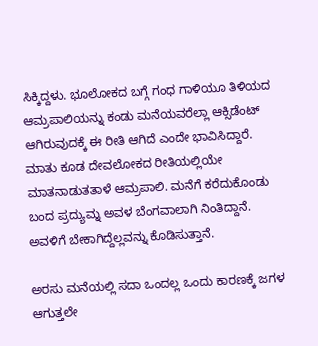ಸಿಕ್ಕಿದ್ದಳು. ಭೂಲೋಕದ ಬಗ್ಗೆ ಗಂಧ ಗಾಳಿಯೂ ತಿಳಿಯದ ಆಮ್ರಪಾಲಿಯನ್ನು ಕಂಡು ಮನೆಯವರೆಲ್ಲಾ ಆಕ್ಸಿಡೆಂಟ್ ಆಗಿರುವುದಕ್ಕೆ ಈ ರೀತಿ ಆಗಿದೆ ಎಂದೇ ಭಾವಿಸಿದ್ದಾರೆ. ಮಾತು ಕೂಡ ದೇವಲೋಕದ ರೀತಿಯಲ್ಲಿಯೇ ಮಾತನಾಡುತತಾಳೆ ಆಮ್ರಪಾಲಿ. ಮನೆಗೆ ಕರೆದುಕೊಂಡು ಬಂದ ಪ್ರದ್ಯುಮ್ನ ಅವಳ ಬೆಂಗವಾಲಾಗಿ ನಿಂತಿದ್ದಾನೆ. ಅವಳಿಗೆ ಬೇಕಾಗಿದ್ದೆಲ್ಲವನ್ನು ಕೊಡಿಸುತ್ತಾನೆ.

ಅರಸು ಮನೆಯಲ್ಲಿ ಸದಾ ಒಂದಲ್ಲ ಒಂದು ಕಾರಣಕ್ಕೆ ಜಗಳ ಆಗುತ್ತಲೇ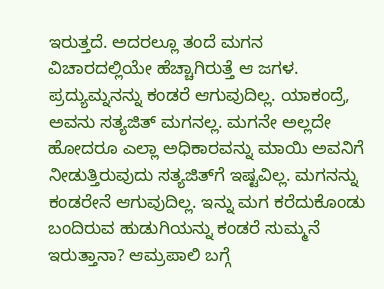ಇರುತ್ತದೆ. ಅದರಲ್ಲೂ ತಂದೆ ಮಗನ ವಿಚಾರದಲ್ಲಿಯೇ ಹೆಚ್ಚಾಗಿರುತ್ತೆ ಆ ಜಗಳ. ಪ್ರದ್ಯುಮ್ನನನ್ನು ಕಂಡರೆ ಆಗುವುದಿಲ್ಲ. ಯಾಕಂದ್ರೆ, ಅವನು ಸತ್ಯಜಿತ್ ಮಗನಲ್ಲ. ಮಗನೇ ಅಲ್ಲದೇ ಹೋದರೂ ಎಲ್ಲಾ ಅಧಿಕಾರವನ್ನು ಮಾಯಿ ಅವನಿಗೆ ನೀಡುತ್ತಿರುವುದು ಸತ್ಯಜಿತ್‌ಗೆ ಇಷ್ಟವಿಲ್ಲ. ಮಗನನ್ನು ಕಂಡರೇನೆ ಆಗುವುದಿಲ್ಲ. ಇನ್ನು ಮಗ ಕರೆದುಕೊಂಡು ಬಂದಿರುವ ಹುಡುಗಿಯನ್ನು ಕಂಡರೆ ಸುಮ್ಮನೆ ಇರುತ್ತಾನಾ? ಆಮ್ರಪಾಲಿ ಬಗ್ಗೆ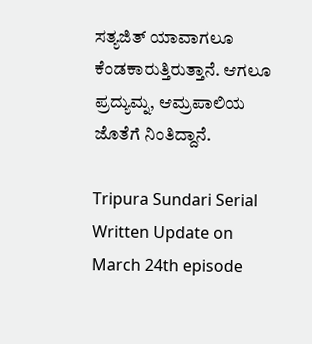ಸತ್ಯಜಿತ್ ಯಾವಾಗಲೂ ಕೆಂಡಕಾರುತ್ತಿರುತ್ತಾನೆ. ಆಗಲೂ ಪ್ರದ್ಯುಮ್ನ, ಆಮ್ರಪಾಲಿಯ ಜೊತೆಗೆ ನಿಂತಿದ್ದಾನೆ.

Tripura Sundari Serial Written Update on March 24th episode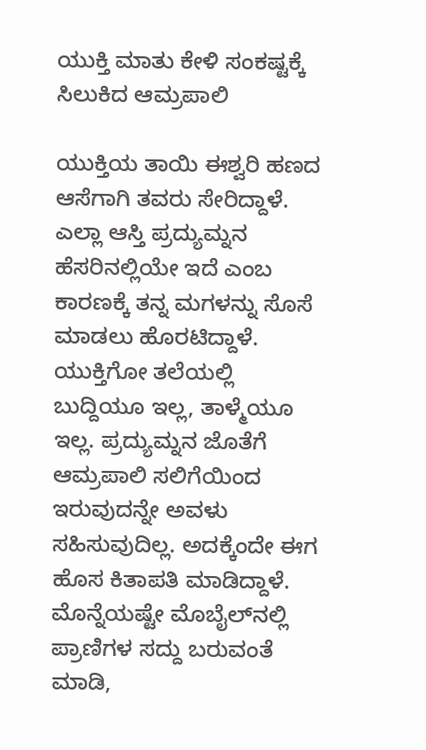ಯುಕ್ತಿ ಮಾತು ಕೇಳಿ ಸಂಕಷ್ಟಕ್ಕೆ ಸಿಲುಕಿದ ಆಮ್ರಪಾಲಿ

ಯುಕ್ತಿಯ ತಾಯಿ ಈಶ್ವರಿ ಹಣದ ಆಸೆಗಾಗಿ ತವರು ಸೇರಿದ್ದಾಳೆ. ಎಲ್ಲಾ ಆಸ್ತಿ ಪ್ರದ್ಯುಮ್ನನ ಹೆಸರಿನಲ್ಲಿಯೇ ಇದೆ ಎಂಬ ಕಾರಣಕ್ಕೆ ತನ್ನ ಮಗಳನ್ನು ಸೊಸೆ ಮಾಡಲು ಹೊರಟಿದ್ದಾಳೆ. ಯುಕ್ತಿಗೋ ತಲೆಯಲ್ಲಿ ಬುದ್ದಿಯೂ ಇಲ್ಲ, ತಾಳ್ಮೆಯೂ ಇಲ್ಲ. ಪ್ರದ್ಯುಮ್ನನ ಜೊತೆಗೆ ಆಮ್ರಪಾಲಿ ಸಲಿಗೆಯಿಂದ ಇರುವುದನ್ನೇ ಅವಳು ಸಹಿಸುವುದಿಲ್ಲ. ಅದಕ್ಕೆಂದೇ ಈಗ ಹೊಸ ಕಿತಾಪತಿ ಮಾಡಿದ್ದಾಳೆ. ಮೊನ್ನೆಯಷ್ಟೇ ಮೊಬೈಲ್‌ನಲ್ಲಿ ಪ್ರಾಣಿಗಳ ಸದ್ದು ಬರುವಂತೆ ಮಾಡಿ,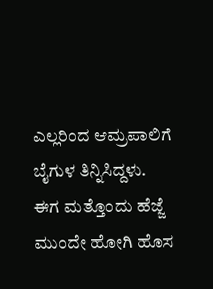ಎಲ್ಲರಿಂದ ಆಮ್ರಪಾಲಿಗೆ ಬೈಗುಳ ತಿನ್ನಿಸಿದ್ದಳು. ಈಗ ಮತ್ತೊಂದು ಹೆಜ್ಜೆ ಮುಂದೇ ಹೋಗಿ ಹೊಸ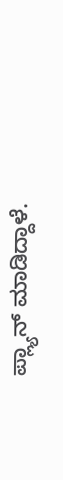ಪ್ಲ್ಯಾನ್ ಮಾಡಿದ್ದಾಳೆ.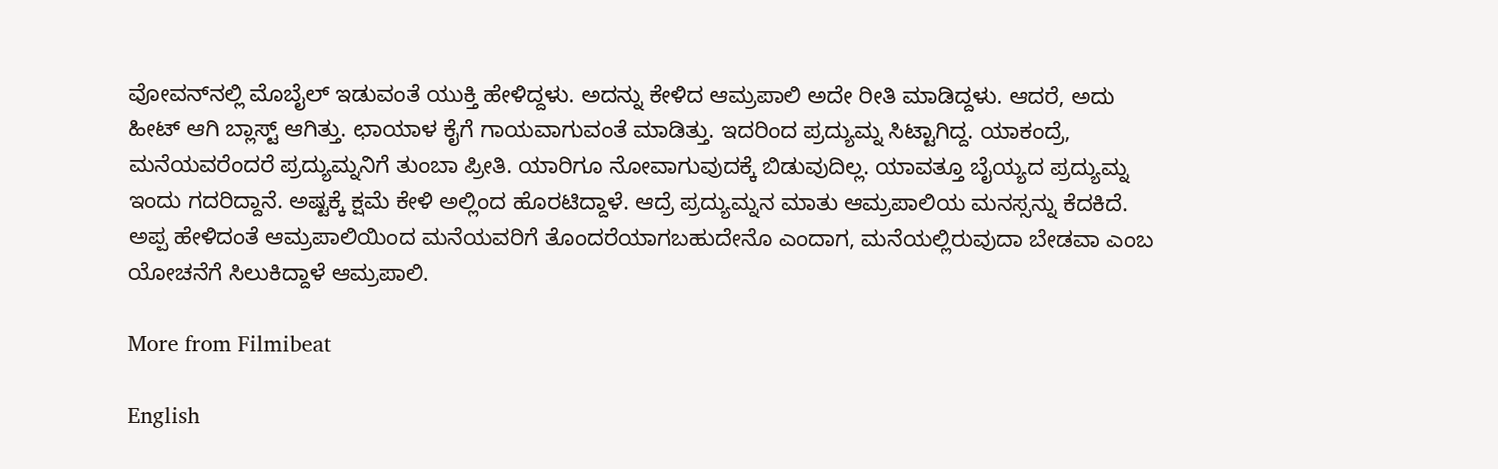ವೋವನ್‌ನಲ್ಲಿ ಮೊಬೈಲ್ ಇಡುವಂತೆ ಯುಕ್ತಿ ಹೇಳಿದ್ದಳು. ಅದನ್ನು ಕೇಳಿದ ಆಮ್ರಪಾಲಿ ಅದೇ ರೀತಿ ಮಾಡಿದ್ದಳು. ಆದರೆ, ಅದು ಹೀಟ್ ಆಗಿ ಬ್ಲಾಸ್ಟ್ ಆಗಿತ್ತು. ಛಾಯಾಳ ಕೈಗೆ ಗಾಯವಾಗುವಂತೆ ಮಾಡಿತ್ತು. ಇದರಿಂದ ಪ್ರದ್ಯುಮ್ನ ಸಿಟ್ಟಾಗಿದ್ದ. ಯಾಕಂದ್ರೆ, ಮನೆಯವರೆಂದರೆ ಪ್ರದ್ಯುಮ್ನನಿಗೆ ತುಂಬಾ ಪ್ರೀತಿ. ಯಾರಿಗೂ ನೋವಾಗುವುದಕ್ಕೆ ಬಿಡುವುದಿಲ್ಲ. ಯಾವತ್ತೂ ಬೈಯ್ಯದ ಪ್ರದ್ಯುಮ್ನ ಇಂದು ಗದರಿದ್ದಾನೆ. ಅಷ್ಟಕ್ಕೆ ಕ್ಷಮೆ ಕೇಳಿ ಅಲ್ಲಿಂದ ಹೊರಟಿದ್ದಾಳೆ. ಆದ್ರೆ ಪ್ರದ್ಯುಮ್ನನ ಮಾತು ಆಮ್ರಪಾಲಿಯ ಮನಸ್ಸನ್ನು ಕೆದಕಿದೆ. ಅಪ್ಪ ಹೇಳಿದಂತೆ ಆಮ್ರಪಾಲಿಯಿಂದ ಮನೆಯವರಿಗೆ ತೊಂದರೆಯಾಗಬಹುದೇನೊ ಎಂದಾಗ, ಮನೆಯಲ್ಲಿರುವುದಾ ಬೇಡವಾ ಎಂಬ ಯೋಚನೆಗೆ ಸಿಲುಕಿದ್ದಾಳೆ ಆಮ್ರಪಾಲಿ.

More from Filmibeat

English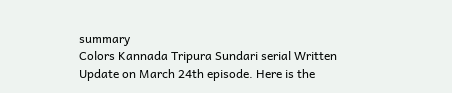summary
Colors Kannada Tripura Sundari serial Written Update on March 24th episode. Here is the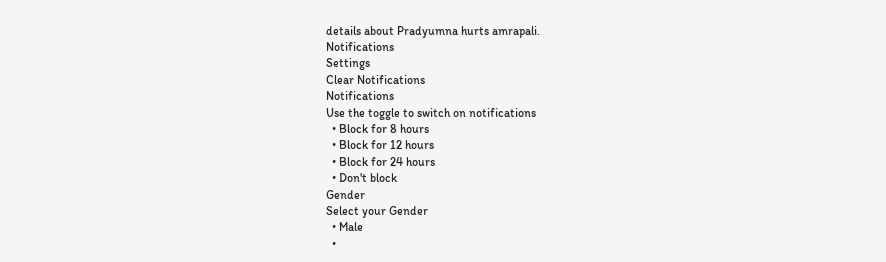details about Pradyumna hurts amrapali.
Notifications
Settings
Clear Notifications
Notifications
Use the toggle to switch on notifications
  • Block for 8 hours
  • Block for 12 hours
  • Block for 24 hours
  • Don't block
Gender
Select your Gender
  • Male
  •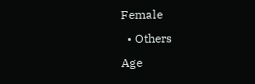Female
  • Others
Age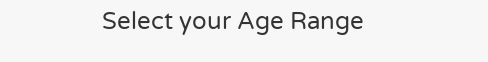Select your Age Range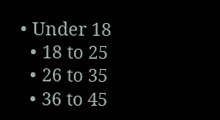• Under 18
  • 18 to 25
  • 26 to 35
  • 36 to 45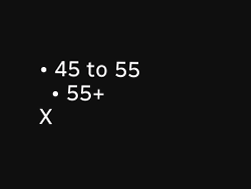• 45 to 55
  • 55+
X